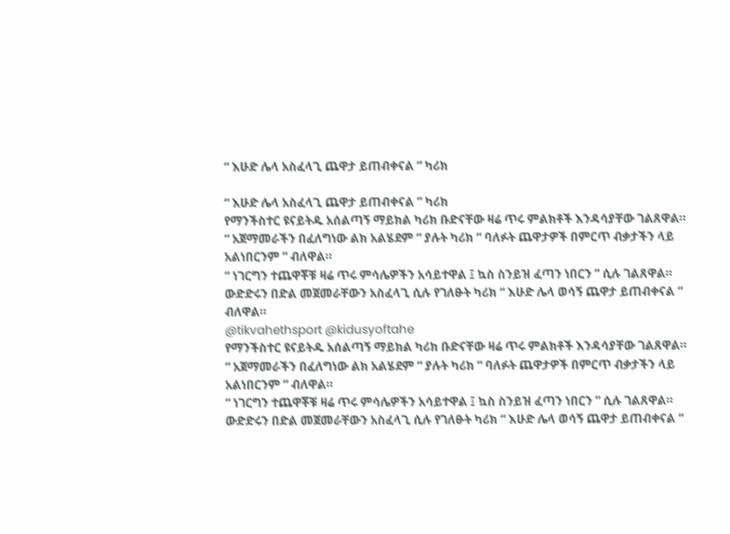“ እሁድ ሌላ አስፈላጊ ጨዋታ ይጠብቀናል ” ካሪክ

“ እሁድ ሌላ አስፈላጊ ጨዋታ ይጠብቀናል ” ካሪክ
የማንችስተር ዩናይትዱ አሰልጣኝ ማይክል ካሪክ ቡድናቸው ዛሬ ጥሩ ምልክቶች እንዳሳያቸው ገልጸዋል።
“ አጀማመራችን በፈለግነው ልክ አልሄደም “ ያሉት ካሪክ “ ባለፉት ጨዋታዎች በምርጥ ብቃታችን ላይ አልነበርንም ” ብለዋል።
“ ነገርግን ተጨዋቾቹ ዛሬ ጥሩ ምሳሌዎችን አሳይተዋል ፤ ኳስ ስንይዝ ፈጣን ነበርን ” ሲሉ ገልጸዋል።
ውድድሩን በድል መጀመራቸውን አስፈላጊ ሲሉ የገለፁት ካሪክ “ እሁድ ሌላ ወሳኝ ጨዋታ ይጠብቀናል “ ብለዋል።
@tikvahethsport @kidusyoftahe
የማንችስተር ዩናይትዱ አሰልጣኝ ማይክል ካሪክ ቡድናቸው ዛሬ ጥሩ ምልክቶች እንዳሳያቸው ገልጸዋል።
“ አጀማመራችን በፈለግነው ልክ አልሄደም “ ያሉት ካሪክ “ ባለፉት ጨዋታዎች በምርጥ ብቃታችን ላይ አልነበርንም ” ብለዋል።
“ ነገርግን ተጨዋቾቹ ዛሬ ጥሩ ምሳሌዎችን አሳይተዋል ፤ ኳስ ስንይዝ ፈጣን ነበርን ” ሲሉ ገልጸዋል።
ውድድሩን በድል መጀመራቸውን አስፈላጊ ሲሉ የገለፁት ካሪክ “ እሁድ ሌላ ወሳኝ ጨዋታ ይጠብቀናል “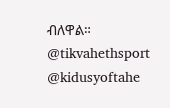ብለዋል።
@tikvahethsport @kidusyoftahe